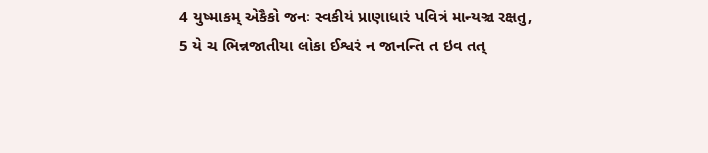4 યુષ્માકમ્ એકૈકો જનઃ સ્વકીયં પ્રાણાધારં પવિત્રં માન્યઞ્ચ રક્ષતુ,
5 યે ચ ભિન્નજાતીયા લોકા ઈશ્વરં ન જાનન્તિ ત ઇવ તત્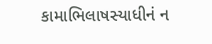કામાભિલાષસ્યાધીનં ન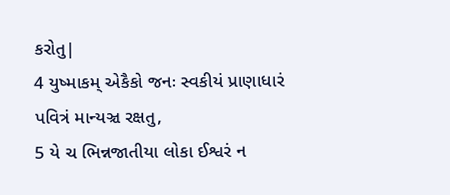કરોતુ|
4 યુષ્માકમ્ એકૈકો જનઃ સ્વકીયં પ્રાણાધારં પવિત્રં માન્યઞ્ચ રક્ષતુ,
5 યે ચ ભિન્નજાતીયા લોકા ઈશ્વરં ન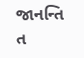જાનન્તિ ત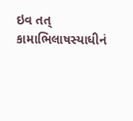ઇવ તત્ કામાભિલાષસ્યાધીનં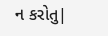ન કરોતુ|